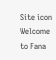Site icon Welcome to Fana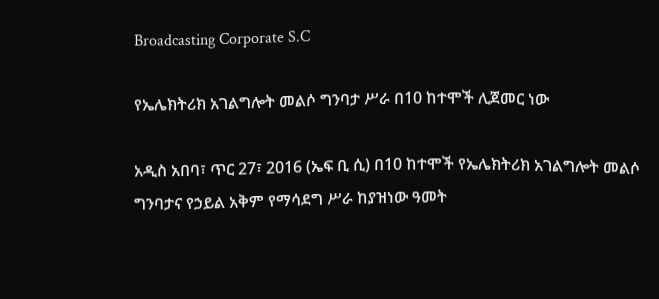Broadcasting Corporate S.C

የኤሌክትሪክ አገልግሎት መልሶ ግንባታ ሥራ በ10 ከተሞች ሊጀመር ነው

አዲስ አበባ፣ ጥር 27፣ 2016 (ኤፍ ቢ ሲ) በ10 ከተሞች የኤሌክትሪክ አገልግሎት መልሶ ግንባታና የኃይል አቅም የማሳደግ ሥራ ከያዝነው ዓመት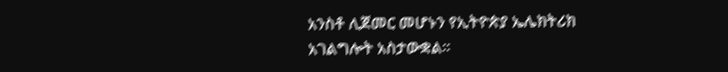አንስቶ ሊጀመር መሆኑን የኢትዮጵያ ኤሌክትሪክ አገልግሎት አስታውቋል፡፡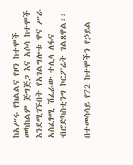ከአሥሩ የክልልና የዞን ከተሞች መካከልም ጅግጅጋ እና አሶሳ ከተሞች እንደሚገኙበት የአገልግሎቱ ዋና ሥራ አስፈፃሚ ሽፈራው ተሊላ ለፋና ብሮድካስቲንግ ኮርፖሬት ገልጸዋል፡፡

በተመሳሳይ የ72 ከተሞችን የኃይል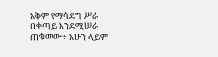አቅም የማሳደግ ሥራ በቀጣይ እንደሚሠራ ጠቁመው÷ አሁን ላይም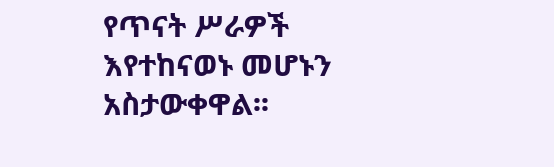የጥናት ሥራዎች እየተከናወኑ መሆኑን አስታውቀዋል፡፡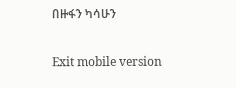በዙፋን ካሳሁን

Exit mobile version